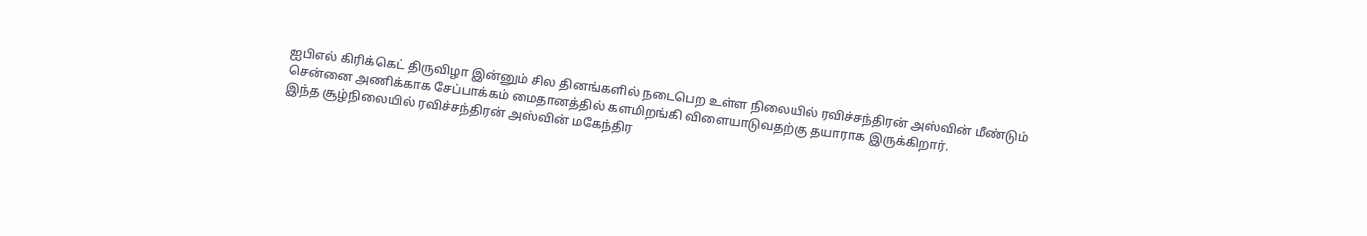ஐபிஎல் கிரிக்கெட் திருவிழா இன்னும் சில தினங்களில் நடைபெற உள்ள நிலையில் ரவிச்சந்திரன் அஸ்வின் மீண்டும் சென்னை அணிக்காக சேப்பாக்கம் மைதானத்தில் களமிறங்கி விளையாடுவதற்கு தயாராக இருக்கிறார்.
இந்த சூழ்நிலையில் ரவிச்சந்திரன் அஸ்வின் மகேந்திர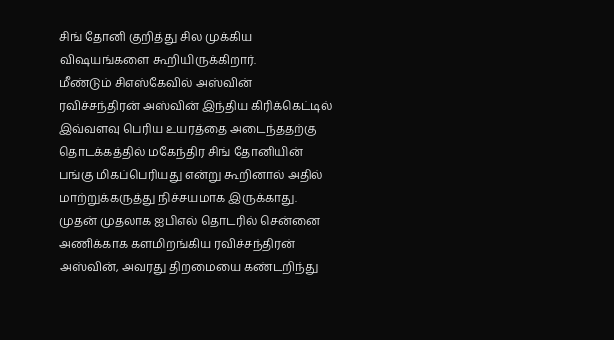சிங் தோனி குறித்து சில முக்கிய விஷயங்களை கூறியிருக்கிறார்.
மீண்டும் சிஎஸ்கேவில் அஸ்வின்
ரவிச்சந்திரன் அஸ்வின் இந்திய கிரிக்கெட்டில் இவ்வளவு பெரிய உயரத்தை அடைந்ததற்கு தொடக்கத்தில் மகேந்திர சிங் தோனியின் பங்கு மிகப்பெரியது என்று கூறினால் அதில் மாற்றுக்கருத்து நிச்சயமாக இருக்காது. முதன் முதலாக ஐபிஎல் தொடரில் சென்னை அணிக்காக களமிறங்கிய ரவிச்சந்திரன் அஸ்வின், அவரது திறமையை கண்டறிந்து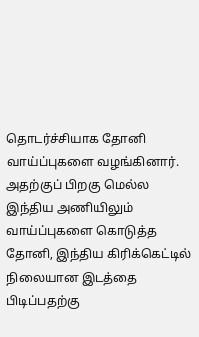தொடர்ச்சியாக தோனி வாய்ப்புகளை வழங்கினார்.
அதற்குப் பிறகு மெல்ல இந்திய அணியிலும் வாய்ப்புகளை கொடுத்த தோனி, இந்திய கிரிக்கெட்டில் நிலையான இடத்தை பிடிப்பதற்கு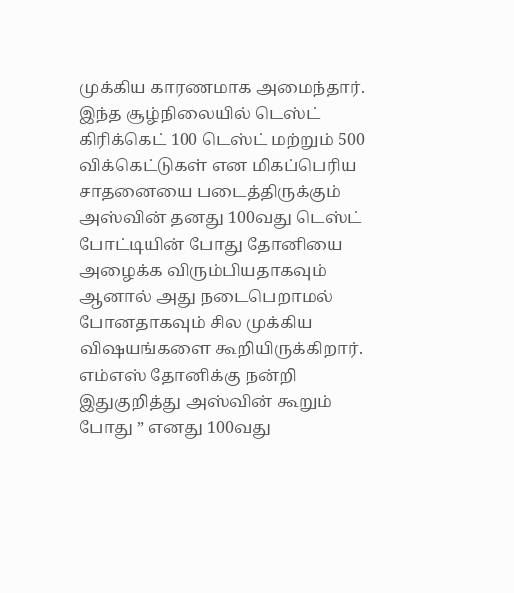முக்கிய காரணமாக அமைந்தார். இந்த சூழ்நிலையில் டெஸ்ட் கிரிக்கெட் 100 டெஸ்ட் மற்றும் 500 விக்கெட்டுகள் என மிகப்பெரிய சாதனையை படைத்திருக்கும் அஸ்வின் தனது 100வது டெஸ்ட் போட்டியின் போது தோனியை அழைக்க விரும்பியதாகவும் ஆனால் அது நடைபெறாமல் போனதாகவும் சில முக்கிய விஷயங்களை கூறியிருக்கிறார்.
எம்எஸ் தோனிக்கு நன்றி
இதுகுறித்து அஸ்வின் கூறும் போது ” எனது 100வது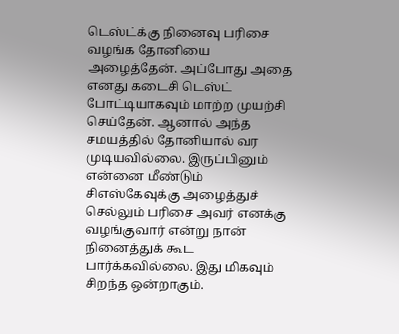டெஸ்ட்க்கு நினைவு பரிசை வழங்க தோனியை அழைத்தேன். அப்போது அதை எனது கடைசி டெஸ்ட் போட்டியாகவும் மாற்ற முயற்சி செய்தேன். ஆனால் அந்த சமயத்தில் தோனியால் வர முடியவில்லை. இருப்பினும் என்னை மீண்டும் சிஎஸ்கேவுக்கு அழைத்துச் செல்லும் பரிசை அவர் எனக்கு வழங்குவார் என்று நான் நினைத்துக் கூட பார்க்கவில்லை. இது மிகவும் சிறந்த ஒன்றாகும்.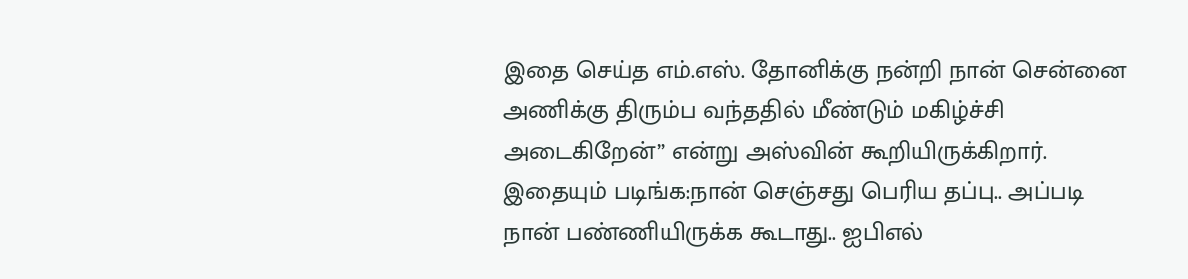இதை செய்த எம்.எஸ். தோனிக்கு நன்றி நான் சென்னை அணிக்கு திரும்ப வந்ததில் மீண்டும் மகிழ்ச்சி அடைகிறேன்” என்று அஸ்வின் கூறியிருக்கிறார்.
இதையும் படிங்க:நான் செஞ்சது பெரிய தப்பு.. அப்படி நான் பண்ணியிருக்க கூடாது.. ஐபிஎல்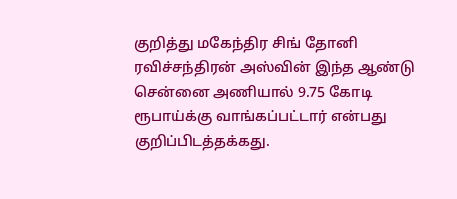குறித்து மகேந்திர சிங் தோனி
ரவிச்சந்திரன் அஸ்வின் இந்த ஆண்டு சென்னை அணியால் 9.75 கோடி ரூபாய்க்கு வாங்கப்பட்டார் என்பது குறிப்பிடத்தக்கது.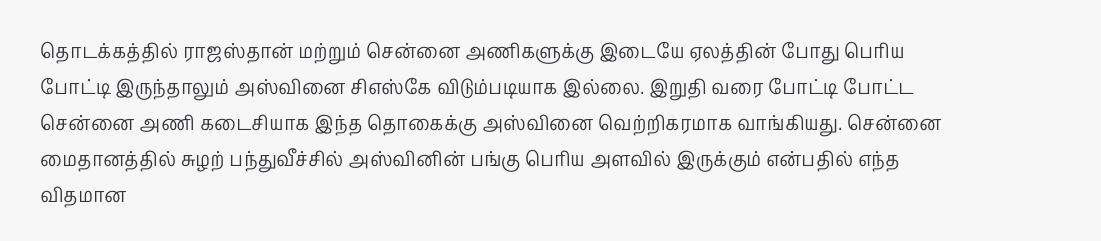தொடக்கத்தில் ராஜஸ்தான் மற்றும் சென்னை அணிகளுக்கு இடையே ஏலத்தின் போது பெரிய போட்டி இருந்தாலும் அஸ்வினை சிஎஸ்கே விடும்படியாக இல்லை. இறுதி வரை போட்டி போட்ட சென்னை அணி கடைசியாக இந்த தொகைக்கு அஸ்வினை வெற்றிகரமாக வாங்கியது. சென்னை மைதானத்தில் சுழற் பந்துவீச்சில் அஸ்வினின் பங்கு பெரிய அளவில் இருக்கும் என்பதில் எந்த விதமான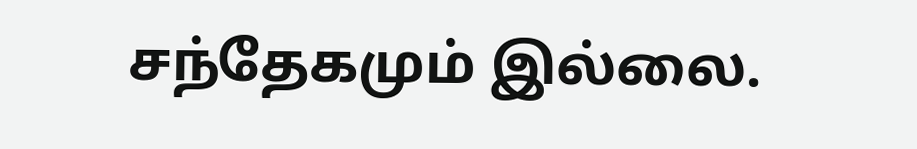சந்தேகமும் இல்லை.